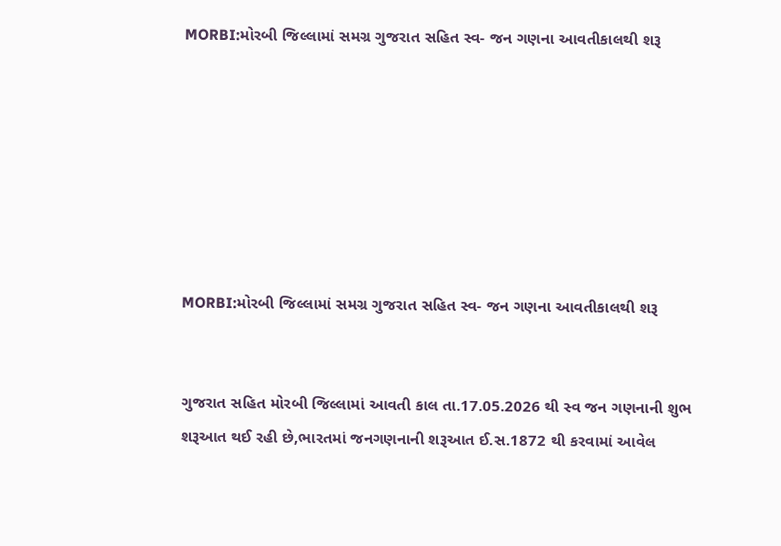MORBI:મોરબી જિલ્લામાં સમગ્ર ગુજરાત સહિત સ્વ- જન ગણના આવતીકાલથી શરૂ







MORBI:મોરબી જિલ્લામાં સમગ્ર ગુજરાત સહિત સ્વ- જન ગણના આવતીકાલથી શરૂ


ગુજરાત સહિત મોરબી જિલ્લામાં આવતી કાલ તા.17.05.2026 થી સ્વ જન ગણનાની શુભ શરૂઆત થઈ રહી છે,ભારતમાં જનગણનાની શરૂઆત ઈ.સ.1872 થી કરવામાં આવેલ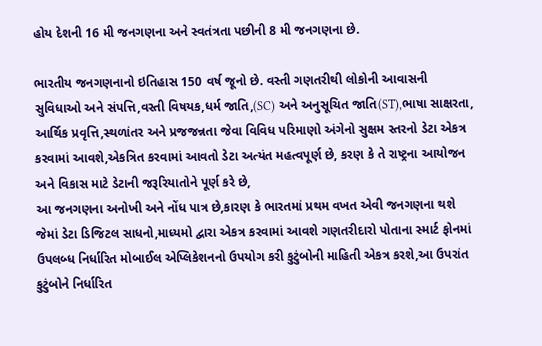હોય દેશની 16 મી જનગણના અને સ્વતંત્રતા પછીની 8 મી જનગણના છે.

ભારતીય જનગણનાનો ઇતિહાસ 150 વર્ષ જૂનો છે. વસ્તી ગણતરીથી લોકોની આવાસની સુવિધાઓ અને સંપત્તિ,વસ્તી વિષયક,ધર્મ જાતિ,(SC) અને અનુસૂચિત જાતિ(ST),ભાષા સાક્ષરતા, આર્થિક પ્રવૃત્તિ,સ્થળાંતર અને પ્રજજન્નતા જેવા વિવિધ પરિમાણો અંગેનો સુક્ષમ સ્તરનો ડેટા એકત્ર કરવામાં આવશે,એકત્રિત કરવામાં આવતો ડેટા અત્યંત મહત્વપૂર્ણ છે, કરણ કે તે રાષ્ટ્રના આયોજન અને વિકાસ માટે ડેટાની જરૂરિયાતોને પૂર્ણ કરે છે,
આ જનગણના અનોખી અને નોંધ પાત્ર છે,કારણ કે ભારતમાં પ્રથમ વખત એવી જનગણના થશે જેમાં ડેટા ડિજિટલ સાધનો,માધ્યમો દ્વારા એકત્ર કરવામાં આવશે ગણતરીદારો પોતાના સ્માર્ટ ફોનમાં ઉપલબ્ધ નિર્ધારિત મોબાઈલ એપ્લિકેશનનો ઉપયોગ કરી કુટુંબોની માહિતી એકત્ર કરશે,આ ઉપરાંત કુટુંબોને નિર્ધારિત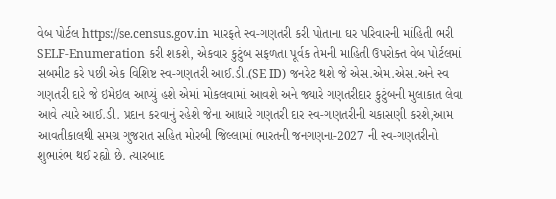વેબ પોર્ટલ https://se.census.gov.in મારફતે સ્વ-ગણતરી કરી પોતાના ઘર પરિવારની માંહિતી ભરી SELF-Enumeration કરી શકશે, એકવાર કુટુંબ સફળતા પૂર્વક તેમની માહિતી ઉપરોક્ત વેબ પોર્ટલમાં સબમીટ કરે પછી એક વિશિષ્ટ સ્વ-ગણતરી આઈ.ડી.(SE ID) જનરેટ થશે જે એસ.એમ.એસ.અને સ્વ ગણતરી દારે જે ઇમેઇલ આપ્યું હશે એમાં મોકલવામાં આવશે અને જ્યારે ગણતરીદાર કુટુંબની મુલાકાત લેવા આવે ત્યારે આઈ.ડી. પ્રદાન કરવાનું રહેશે જેના આધારે ગણતરી દાર સ્વ-ગણતરીની ચકાસણી કરશે,આમ આવતીકાલથી સમગ્ર ગુજરાત સહિત મોરબી જિલ્લામાં ભારતની જનગણના-2027 ની સ્વ-ગણતરીનો શુભારંભ થઈ રહ્યો છે. ત્યારબાદ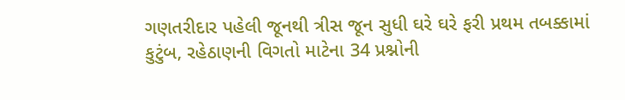ગણતરીદાર પહેલી જૂનથી ત્રીસ જૂન સુધી ઘરે ઘરે ફરી પ્રથમ તબક્કામાં કુટુંબ, રહેઠાણની વિગતો માટેના 34 પ્રશ્નોની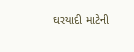ઘરયાદી માટેની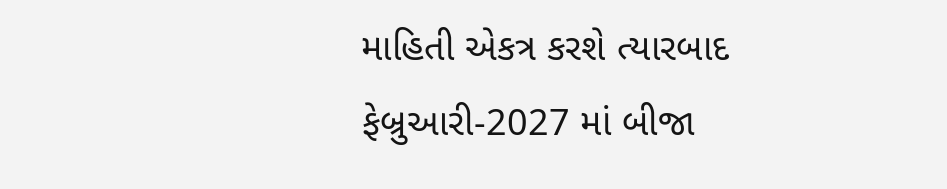માહિતી એકત્ર કરશે ત્યારબાદ ફેબ્રુઆરી-2027 માં બીજા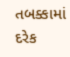તબક્કામાં દરેક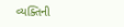વ્યક્તિની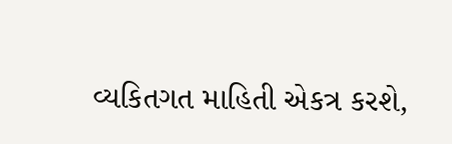વ્યકિતગત માહિતી એકત્ર કરશે,